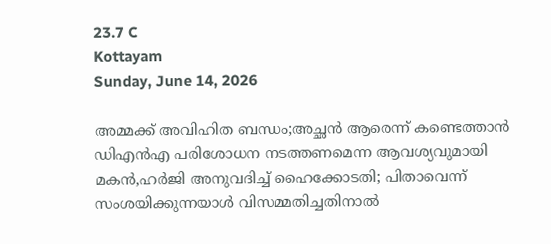23.7 C
Kottayam
Sunday, June 14, 2026

അമ്മക്ക് അവിഹിത ബന്ധം;അച്ഛന്‍ ആരെന്ന് കണ്ടെത്താന്‍ ഡിഎന്‍എ പരിശോധന നടത്തണമെന്ന ആവശ്യവുമായി മകന്‍,ഹര്‍ജി അനുവദിച്ച് ഹൈക്കോടതി; പിതാവെന്ന് സംശയിക്കുന്നയാള്‍ വിസമ്മതിച്ചതിനാല്‍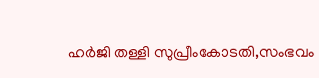ഹര്‍ജി തള്ളി സുപ്രീംകോടതി,സംഭവം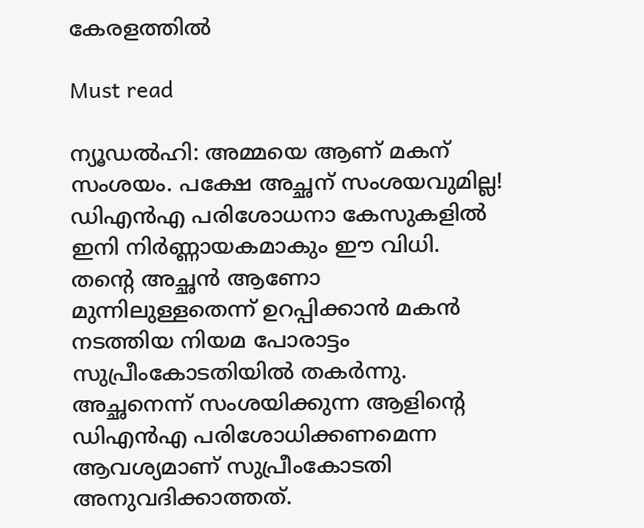കേരളത്തില്‍

Must read

ന്യൂഡല്‍ഹി: അമ്മയെ ആണ് മകന് സംശയം. പക്ഷേ അച്ഛന് സംശയവുമില്ല! ഡിഎന്‍എ പരിശോധനാ കേസുകളില്‍ ഇനി നിര്‍ണ്ണായകമാകും ഈ വിധി. തന്റെ അച്ഛന്‍ ആണോ മുന്നിലുള്ളതെന്ന് ഉറപ്പിക്കാന്‍ മകന്‍ നടത്തിയ നിയമ പോരാട്ടം സുപ്രീംകോടതിയില്‍ തകര്‍ന്നു. അച്ഛനെന്ന് സംശയിക്കുന്ന ആളിന്റെ ഡിഎന്‍എ പരിശോധിക്കണമെന്ന ആവശ്യമാണ് സുപ്രീംകോടതി അനുവദിക്കാത്തത്.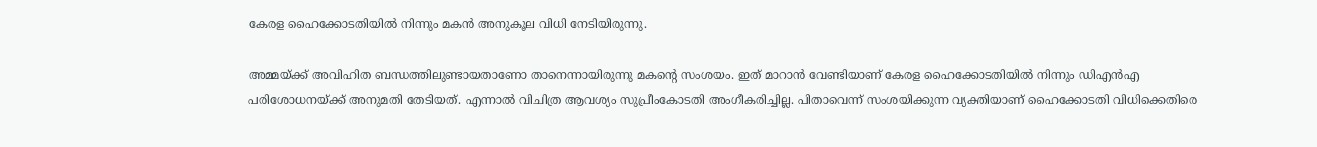കേരള ഹൈക്കോടതിയില്‍ നിന്നും മകന്‍ അനുകൂല വിധി നേടിയിരുന്നു.

അമ്മയ്ക്ക് അവിഹിത ബന്ധത്തിലുണ്ടായതാണോ താനെന്നായിരുന്നു മകന്റെ സംശയം. ഇത് മാറാന്‍ വേണ്ടിയാണ് കേരള ഹൈക്കോടതിയില്‍ നിന്നും ഡിഎന്‍എ പരിശോധനയ്ക്ക് അനുമതി തേടിയത്. എന്നാല്‍ വിചിത്ര ആവശ്യം സുപ്രീംകോടതി അംഗീകരിച്ചില്ല. പിതാവെന്ന് സംശയിക്കുന്ന വ്യക്തിയാണ് ഹൈക്കോടതി വിധിക്കെതിരെ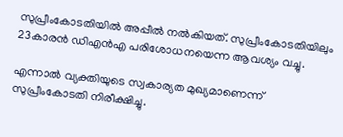സുപ്രീംകോടതിയില്‍ അപ്പീല്‍ നല്‍കിയത്. സുപ്രീംകോടതിയിലും 23കാരന്‍ ഡിഎന്‍എ പരിശോധനയെന്ന ആവശ്യം വച്ചു.

എന്നാല്‍ വ്യക്തിയുടെ സ്വകാര്യത മുഖ്യമാണെന്ന് സുപ്രീംകോടതി നിരീക്ഷിച്ചു.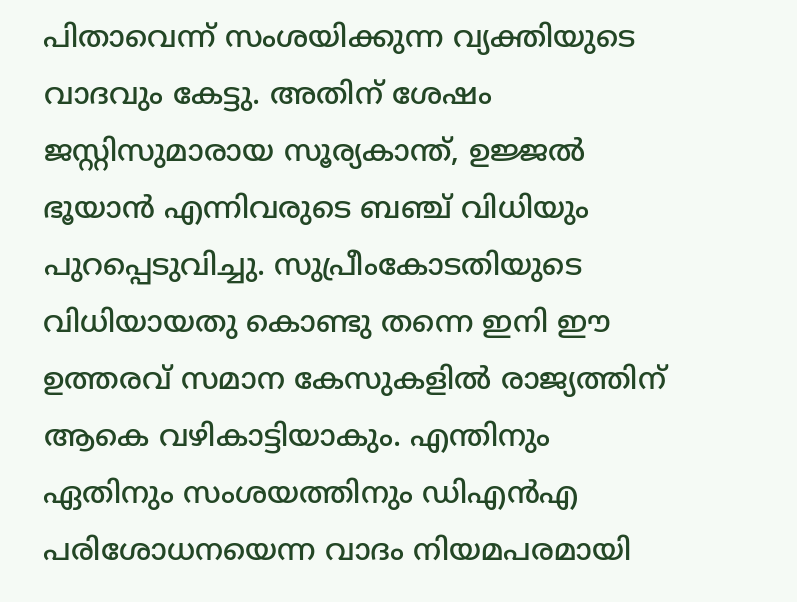പിതാവെന്ന് സംശയിക്കുന്ന വ്യക്തിയുടെ വാദവും കേട്ടു. അതിന് ശേഷം ജസ്റ്റിസുമാരായ സൂര്യകാന്ത്, ഉജ്ജല്‍ ഭൂയാന്‍ എന്നിവരുടെ ബഞ്ച് വിധിയും പുറപ്പെടുവിച്ചു. സുപ്രീംകോടതിയുടെ വിധിയായതു കൊണ്ടു തന്നെ ഇനി ഈ ഉത്തരവ് സമാന കേസുകളില്‍ രാജ്യത്തിന് ആകെ വഴികാട്ടിയാകും. എന്തിനും ഏതിനും സംശയത്തിനും ഡിഎന്‍എ പരിശോധനയെന്ന വാദം നിയമപരമായി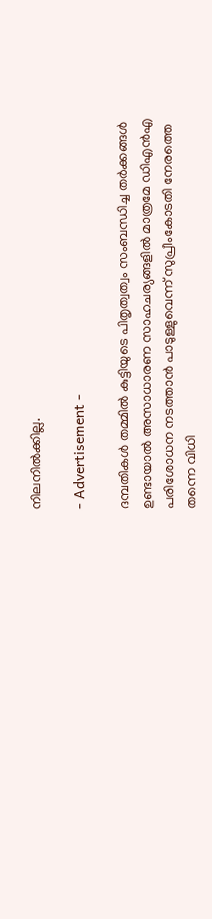നിലനില്‍ക്കില്ല.

- Advertisement -

ദമ്പതികള്‍ തമ്മില്‍ കുട്ടിയുടെ പിതൃത്വത്വം സംബന്ധിച്ച തര്‍ക്കങ്ങള്‍ ഉണ്ടായാല്‍ അസാധാരണ സാഹചര്യങ്ങളില്‍ മാത്രമേ ഡിഎന്‍എ പരിശോധന നടത്താന്‍ പാടുള്ളുവെന്ന് സുപ്രീംകോടതി നേരത്തെ തന്നെ വിധി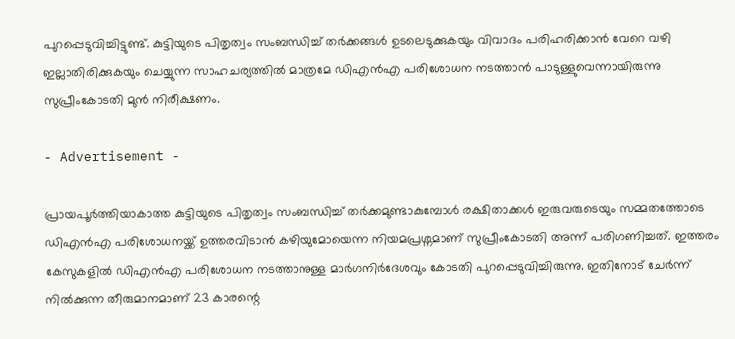പുറപ്പെടുവിച്ചിട്ടുണ്ട്. കുട്ടിയുടെ പിതൃത്വം സംബന്ധിച്ച് തര്‍ക്കങ്ങള്‍ ഉടലെടുക്കുകയും വിവാദം പരിഹരിക്കാന്‍ വേറെ വഴി ഇല്ലാതിരിക്കുകയും ചെയ്യുന്ന സാഹചര്യത്തില്‍ മാത്രമേ ഡിഎന്‍എ പരിശോധന നടത്താന്‍ പാടുള്ളുവെന്നായിരുന്നു സുപ്രീംകോടതി മുന്‍ നിരീക്ഷണം.

- Advertisement -

പ്രായപൂര്‍ത്തിയാകാത്ത കുട്ടിയുടെ പിതൃത്വം സംബന്ധിച്ച് തര്‍ക്കമുണ്ടാകുമ്പോള്‍ രക്ഷിതാക്കള്‍ ഇരുവരുടെയും സമ്മതത്തോടെ ഡിഎന്‍എ പരിശോധനയ്ക്ക് ഉത്തരവിടാന്‍ കഴിയുമോയെന്ന നിയമപ്രശ്നമാണ് സുപ്രീംകോടതി അന്ന് പരിഗണിച്ചത്. ഇത്തരം കേസുകളില്‍ ഡിഎന്‍എ പരിശോധന നടത്താനുള്ള മാര്‍ഗനിര്‍ദേശവും കോടതി പുറപ്പെടുവിച്ചിരുന്നു. ഇതിനോട് ചേര്‍ന്ന് നില്‍ക്കുന്ന തീരുമാനമാണ് 23 കാരന്റെ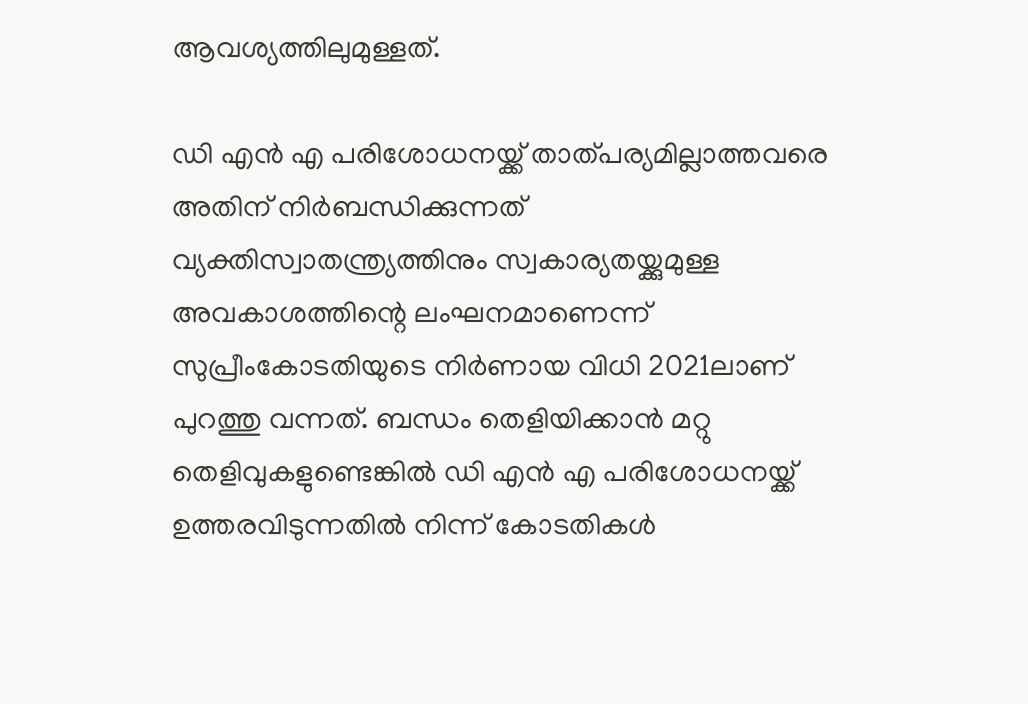ആവശ്യത്തിലുമുള്ളത്.

ഡി എന്‍ എ പരിശോധനയ്ക്ക് താത്പര്യമില്ലാത്തവരെ അതിന് നിര്‍ബന്ധിക്കുന്നത് വ്യക്തിസ്വാതന്ത്ര്യത്തിനും സ്വകാര്യതയ്ക്കുമുള്ള അവകാശത്തിന്റെ ലംഘനമാണെന്ന് സുപ്രീംകോടതിയുടെ നിര്‍ണായ വിധി 2021ലാണ് പുറത്തു വന്നത്. ബന്ധം തെളിയിക്കാന്‍ മറ്റു തെളിവുകളുണ്ടെങ്കില്‍ ഡി എന്‍ എ പരിശോധനയ്ക്ക് ഉത്തരവിടുന്നതില്‍ നിന്ന് കോടതികള്‍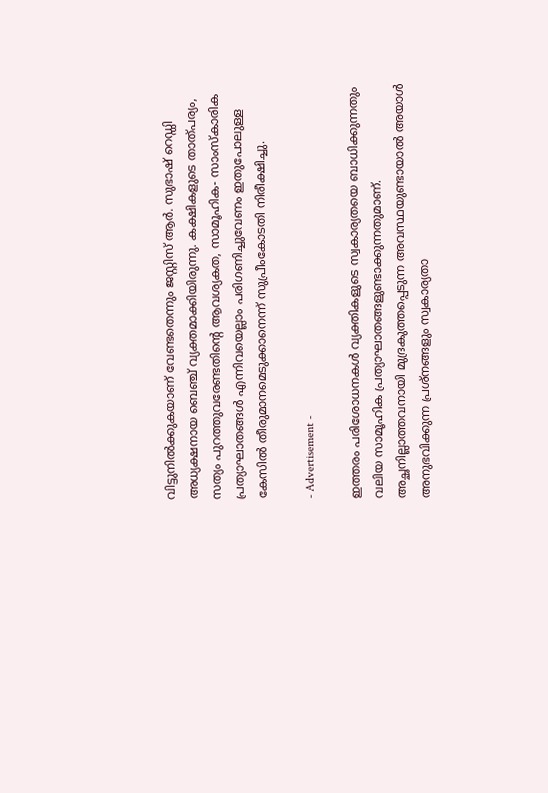വിട്ടുനില്‍ക്കുകയാണ് വേണ്ടതെന്നും ജസ്റ്റിസ് ആര്‍. സുഭാഷ് റെഡ്ഡി അധ്യക്ഷനായ ബെഞ്ച് വ്യക്തമാക്കിയിരുന്നു. കക്ഷികളുടെ താത്പര്യം, സത്യം പുറത്തുവരേണ്ടതിന്റെ ആവശ്യകത, സാമൂഹിക- സാംസ്‌കാരിക പ്രത്യാഘാതങ്ങള്‍ എന്നിവയെല്ലാം പരിഗണിച്ചുവേണം ഇതുപോലുള്ള കേസില്‍ തീരുമാനമെടുക്കാനെന്ന് സുപ്രീംകോടതി നിരീക്ഷിച്ചു.

- Advertisement -

ഇത്തരം പരിശോധനകള്‍ വ്യക്തികളുടെ സ്വകാര്യതയെ ബാധിക്കുന്നതും വലിയ സാമൂഹിക പ്രത്യാഘാതങ്ങളുണ്ടാക്കുന്നതുമാണ്. അച്ഛനില്ലാത്തവനായി മുദ്രകുത്തപ്പെടുന്ന അവസ്ഥയുണ്ടായാല്‍ അയാള്‍ അനുഭവിക്കുന്ന പ്രശ്‌നങ്ങളും സ്വകാര്യതാ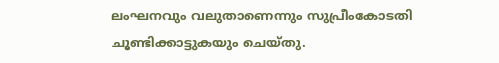ലംഘനവും വലുതാണെന്നും സുപ്രീംകോടതി ചൂണ്ടിക്കാട്ടുകയും ചെയ്തു.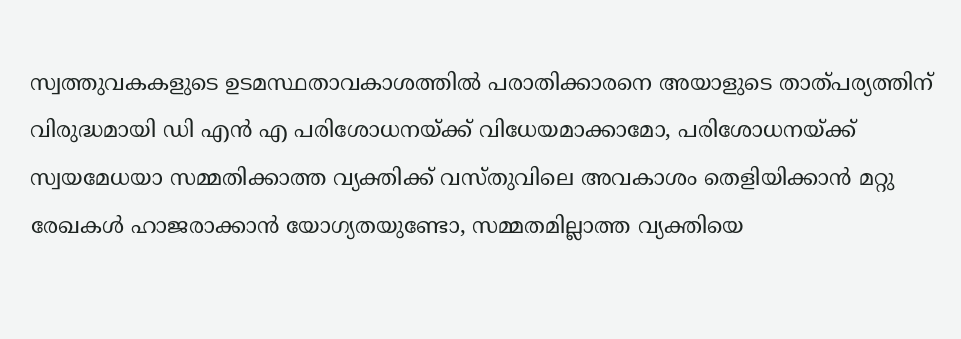സ്വത്തുവകകളുടെ ഉടമസ്ഥതാവകാശത്തില്‍ പരാതിക്കാരനെ അയാളുടെ താത്പര്യത്തിന് വിരുദ്ധമായി ഡി എന്‍ എ പരിശോധനയ്ക്ക് വിധേയമാക്കാമോ, പരിശോധനയ്ക്ക് സ്വയമേധയാ സമ്മതിക്കാത്ത വ്യക്തിക്ക് വസ്തുവിലെ അവകാശം തെളിയിക്കാന്‍ മറ്റു രേഖകള്‍ ഹാജരാക്കാന്‍ യോഗ്യതയുണ്ടോ, സമ്മതമില്ലാത്ത വ്യക്തിയെ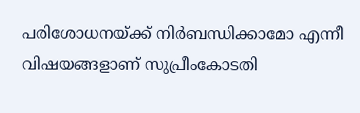പരിശോധനയ്ക്ക് നിര്‍ബന്ധിക്കാമോ എന്നീ വിഷയങ്ങളാണ് സുപ്രീംകോടതി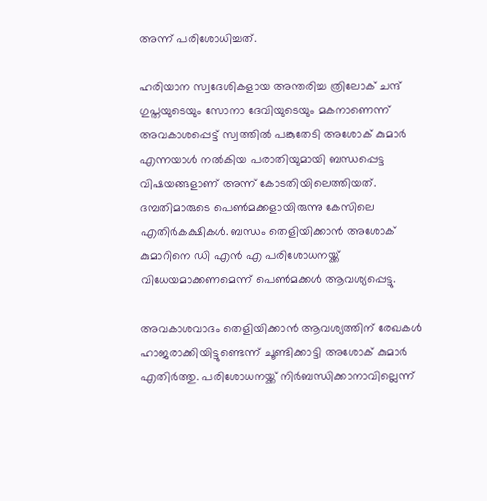അന്ന് പരിശോധിച്ചത്.

ഹരിയാന സ്വദേശികളായ അന്തരിച്ച ത്രിലോക് ചന്ദ് ഗുപ്തയുടെയും സോനാ ദേവിയുടെയും മകനാണെന്ന് അവകാശപ്പെട്ട് സ്വത്തില്‍ പങ്കുതേടി അശോക് കുമാര്‍ എന്നയാള്‍ നല്‍കിയ പരാതിയുമായി ബന്ധപ്പെട്ട വിഷയങ്ങളാണ് അന്ന് കോടതിയിലെത്തിയത്. ദമ്പതിമാരുടെ പെണ്‍മക്കളായിരുന്നു കേസിലെ എതിര്‍കക്ഷികള്‍. ബന്ധം തെളിയിക്കാന്‍ അശോക് കുമാറിനെ ഡി എന്‍ എ പരിശോധനയ്ക്ക് വിധേയമാക്കണമെന്ന് പെണ്‍മക്കള്‍ ആവശ്യപ്പെട്ടു.

അവകാശവാദം തെളിയിക്കാന്‍ ആവശ്യത്തിന് രേഖകള്‍ ഹാജരാക്കിയിട്ടുണ്ടെന്ന് ചൂണ്ടിക്കാട്ടി അശോക് കുമാര്‍ എതിര്‍ത്തു. പരിശോധനയ്ക്ക് നിര്‍ബന്ധിക്കാനാവില്ലെന്ന്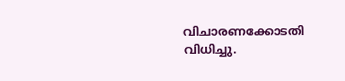വിചാരണക്കോടതി വിധിച്ചു.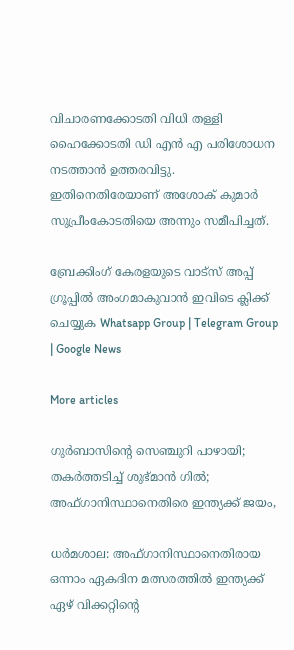വിചാരണക്കോടതി വിധി തള്ളി ഹൈക്കോടതി ഡി എന്‍ എ പരിശോധന നടത്താന്‍ ഉത്തരവിട്ടു. ഇതിനെതിരേയാണ് അശോക് കുമാര്‍ സുപ്രീംകോടതിയെ അന്നും സമീപിച്ചത്.

ബ്രേക്കിംഗ് കേരളയുടെ വാട്സ് അപ്പ് ഗ്രൂപ്പിൽ അംഗമാകുവാൻ ഇവിടെ ക്ലിക്ക് ചെയ്യുക Whatsapp Group | Telegram Group | Google News

More articles

ഗുർബാസിന്റെ സെഞ്ചുറി പാഴായി; തകർത്തടിച്ച് ശുഭ്മാൻ ഗിൽ; അഫ്ഗാനിസ്ഥാനെതിരെ ഇന്ത്യക്ക് ജയം,

ധർമശാല: അഫ്ഗാനിസ്ഥാനെതിരായ ഒന്നാം ഏകദിന മത്സരത്തിൽ ഇന്ത്യക്ക് ഏഴ് വിക്കറ്റിന്റെ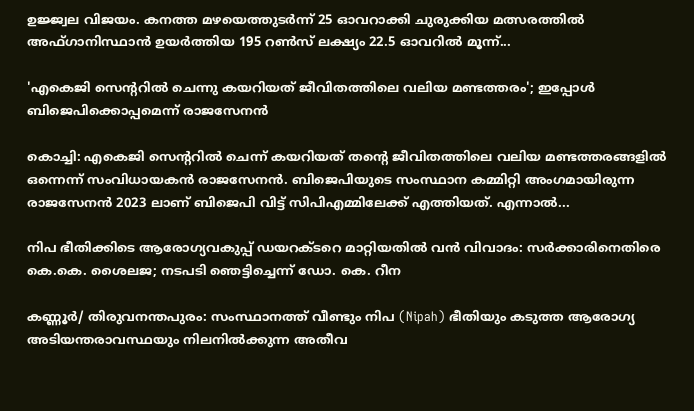ഉജ്ജ്വല വിജയം. കനത്ത മഴയെത്തുടർന്ന് 25 ഓവറാക്കി ചുരുക്കിയ മത്സരത്തിൽ അഫ്ഗാനിസ്ഥാൻ ഉയർത്തിയ 195 റൺസ് ലക്ഷ്യം 22.5 ഓവറിൽ മൂന്ന്...

'എകെജി സെന്‍ററില്‍ ചെന്നു കയറിയത് ജീവിതത്തിലെ വലിയ മണ്ടത്തരം'; ഇപ്പോള്‍ ബിജെപിക്കൊപ്പമെന്ന് രാജസേനന്‍

കൊച്ചി: എകെജി സെന്‍ററില്‍ ചെന്ന് കയറിയത് തന്‍റെ ജീവിതത്തിലെ വലിയ മണ്ടത്തരങ്ങളില്‍ ഒന്നെന്ന് സംവിധായകന്‍ രാജസേനന്‍. ബിജെപിയുടെ സംസ്ഥാന കമ്മിറ്റി അംഗമായിരുന്ന രാജസേനന്‍ 2023 ലാണ് ബിജെപി വിട്ട് സിപിഎമ്മിലേക്ക് എത്തിയത്. എന്നാല്‍...

നിപ ഭീതിക്കിടെ ആരോഗ്യവകുപ്പ് ഡയറക്ടറെ മാറ്റിയതിൽ വൻ വിവാദം: സർക്കാരിനെതിരെ കെ.കെ. ശൈലജ; നടപടി ഞെട്ടിച്ചെന്ന് ഡോ. കെ. റീന

കണ്ണൂർ/ തിരുവനന്തപുരം: സംസ്ഥാനത്ത് വീണ്ടും നിപ (Nipah) ഭീതിയും കടുത്ത ആരോഗ്യ അടിയന്തരാവസ്ഥയും നിലനിൽക്കുന്ന അതീവ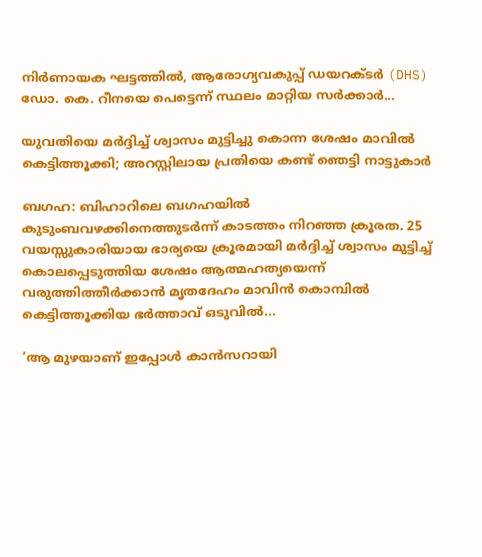നിർണായക ഘട്ടത്തിൽ, ആരോഗ്യവകുപ്പ് ഡയറക്ടർ (DHS) ഡോ. കെ. റീനയെ പെട്ടെന്ന് സ്ഥലം മാറ്റിയ സർക്കാർ...

യുവതിയെ മർദ്ദിച്ച് ശ്വാസം മുട്ടിച്ചു കൊന്ന ശേഷം മാവിൽ കെട്ടിത്തൂക്കി; അറസ്റ്റിലായ പ്രതിയെ കണ്ട് ഞെട്ടി നാട്ടുകാര്‍

ബഗഹ: ബിഹാറിലെ ബഗഹയിൽ കുടുംബവഴക്കിനെത്തുടർന്ന് കാടത്തം നിറഞ്ഞ ക്രൂരത. 25 വയസ്സുകാരിയായ ഭാര്യയെ ക്രൂരമായി മർദ്ദിച്ച് ശ്വാസം മുട്ടിച്ച് കൊലപ്പെടുത്തിയ ശേഷം ആത്മഹത്യയെന്ന് വരുത്തിത്തീർക്കാൻ മൃതദേഹം മാവിൻ കൊമ്പിൽ കെട്ടിത്തൂക്കിയ ഭർത്താവ് ഒടുവിൽ...

‘ആ മുഴയാണ് ഇപ്പോൾ കാൻസറായി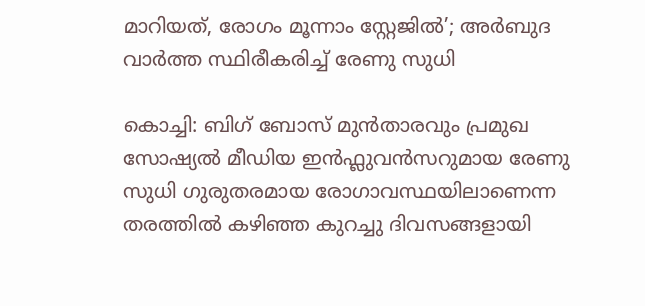മാറിയത്, രോഗം മൂന്നാം സ്റ്റേജിൽ’; അർബുദ വാർത്ത സ്ഥിരീകരിച്ച് രേണു സുധി

കൊച്ചി: ബിഗ് ബോസ് മുൻതാരവും പ്രമുഖ സോഷ്യൽ മീഡിയ ഇൻഫ്ലുവൻസറുമായ രേണു സുധി ഗുരുതരമായ രോഗാവസ്ഥയിലാണെന്ന തരത്തിൽ കഴിഞ്ഞ കുറച്ചു ദിവസങ്ങളായി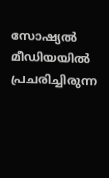സോഷ്യൽ മീഡിയയിൽ പ്രചരിച്ചിരുന്ന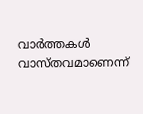വാർത്തകൾ വാസ്തവമാണെന്ന്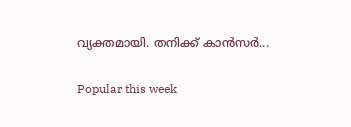വ്യക്തമായി. തനിക്ക് കാൻസർ...

Popular this week